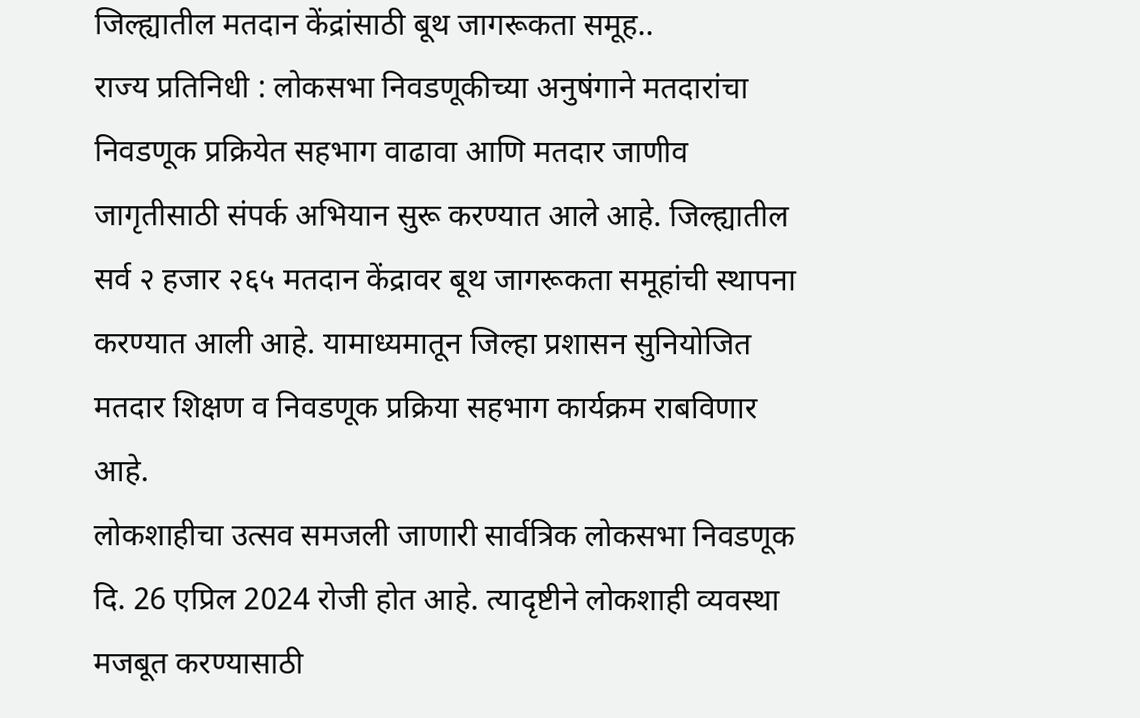जिल्ह्यातील मतदान केंद्रांसाठी बूथ जागरूकता समूह..
राज्य प्रतिनिधी : लोकसभा निवडणूकीच्या अनुषंगाने मतदारांचा निवडणूक प्रक्रियेत सहभाग वाढावा आणि मतदार जाणीव जागृतीसाठी संपर्क अभियान सुरू करण्यात आले आहे. जिल्ह्यातील सर्व २ हजार २६५ मतदान केंद्रावर बूथ जागरूकता समूहांची स्थापना करण्यात आली आहे. यामाध्यमातून जिल्हा प्रशासन सुनियोजित मतदार शिक्षण व निवडणूक प्रक्रिया सहभाग कार्यक्रम राबविणार आहे.
लोकशाहीचा उत्सव समजली जाणारी सार्वत्रिक लोकसभा निवडणूक दि. 26 एप्रिल 2024 रोजी होत आहे. त्यादृष्टीने लोकशाही व्यवस्था मजबूत करण्यासाठी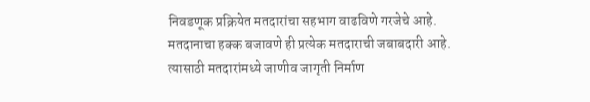निवडणूक प्रक्रियेत मतदारांचा सहभाग वाढविणे गरजेचे आहे. मतदानाचा हक्क बजावणे ही प्रत्येक मतदाराची जबाबदारी आहे. त्यासाठी मतदारांमध्ये जाणीव जागृती निर्माण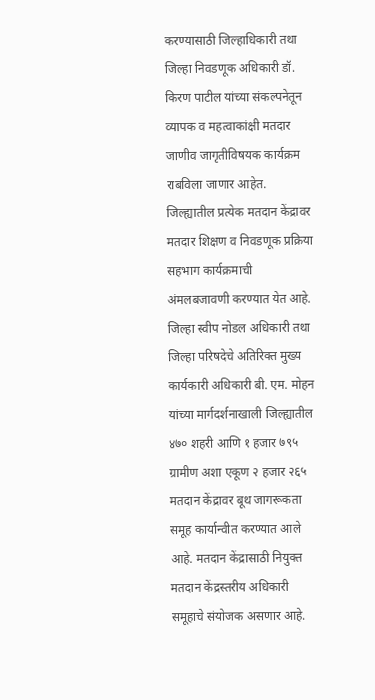करण्यासाठी जिल्हाधिकारी तथा जिल्हा निवडणूक अधिकारी डॉ. किरण पाटील यांच्या संकल्पनेतून व्यापक व महत्वाकांक्षी मतदार जाणीव जागृतीविषयक कार्यक्रम राबविला जाणार आहेत.
जिल्ह्यातील प्रत्येक मतदान केंद्रावर मतदार शिक्षण व निवडणूक प्रक्रिया सहभाग कार्यक्रमाची अंमलबजावणी करण्यात येत आहे. जिल्हा स्वीप नोडल अधिकारी तथा जिल्हा परिषदेचे अतिरिक्त मुख्य कार्यकारी अधिकारी बी. एम. मोहन यांच्या मार्गदर्शनाखाली जिल्ह्यातील ४७० शहरी आणि १ हजार ७९५ ग्रामीण अशा एकूण २ हजार २६५ मतदान केंद्रावर बूथ जागरूकता समूह कार्यान्वीत करण्यात आले आहे. मतदान केंद्रासाठी नियुक्त मतदान केंद्रस्तरीय अधिकारी समूहाचे संयोजक असणार आहे.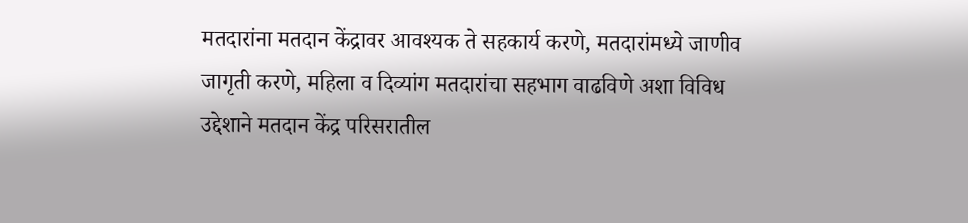मतदारांना मतदान केंद्रावर आवश्यक ते सहकार्य करणे, मतदारांमध्ये जाणीव जागृती करणे, महिला व दिव्यांग मतदारांचा सहभाग वाढविणे अशा विविध उद्देशाने मतदान केंद्र परिसरातील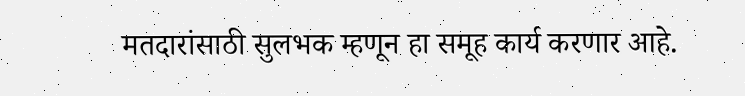मतदारांसाठी सुलभक म्हणून हा समूह कार्य करणार आहे.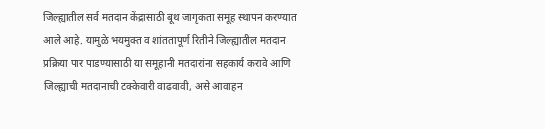जिल्ह्यातील सर्व मतदान केंद्रासाठी बूथ जागृकता समूह स्थापन करण्यात आले आहे. यामुळे भयमुक्त व शांततापूर्ण रितीने जिल्ह्यातील मतदान प्रक्रिया पार पाडण्यासाठी या समूहानी मतदारांना सहकार्य करावे आणि जिल्ह्याची मतदानाची टक्केवारी वाढवावी, असे आवाहन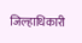जिल्हाधिकारी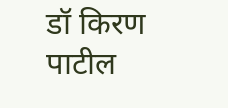डॉ किरण पाटील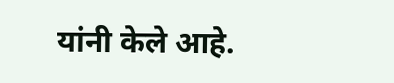यांनी केले आहे.